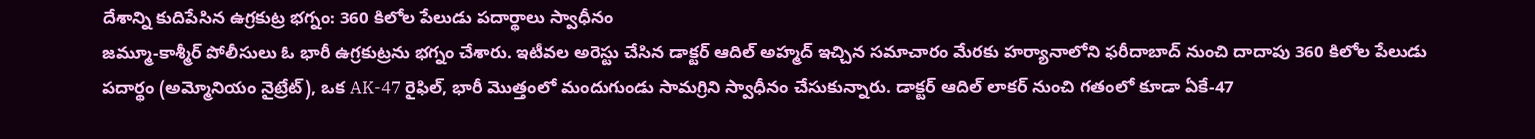దేశాన్ని కుదిపేసిన ఉగ్రకుట్ర భగ్నం: 360 కిలోల పేలుడు పదార్థాలు స్వాధీనం
జమ్మూ-కాశ్మీర్ పోలీసులు ఓ భారీ ఉగ్రకుట్రను భగ్నం చేశారు. ఇటీవల అరెస్టు చేసిన డాక్టర్ ఆదిల్ అహ్మద్ ఇచ్చిన సమాచారం మేరకు హర్యానాలోని ఫరీదాబాద్ నుంచి దాదాపు 360 కిలోల పేలుడు పదార్థం (అమ్మోనియం నైట్రేట్), ఒక AK-47 రైఫిల్, భారీ మొత్తంలో మందుగుండు సామగ్రిని స్వాధీనం చేసుకున్నారు. డాక్టర్ ఆదిల్ లాకర్ నుంచి గతంలో కూడా ఏకే-47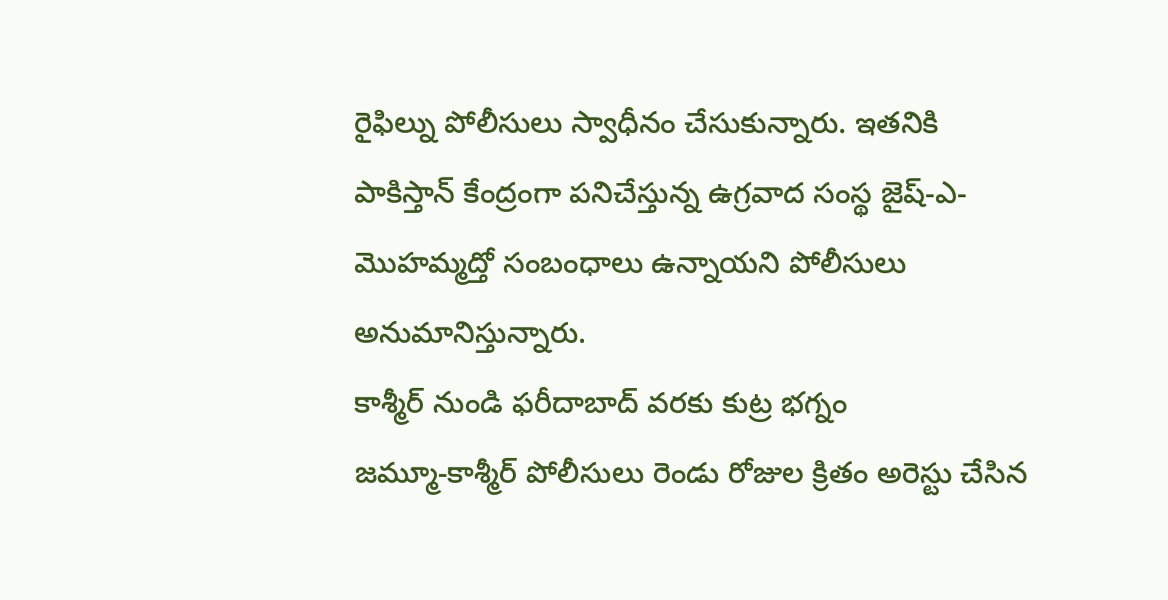రైఫిల్ను పోలీసులు స్వాధీనం చేసుకున్నారు. ఇతనికి పాకిస్తాన్ కేంద్రంగా పనిచేస్తున్న ఉగ్రవాద సంస్థ జైష్-ఎ-మొహమ్మద్తో సంబంధాలు ఉన్నాయని పోలీసులు అనుమానిస్తున్నారు.
కాశ్మీర్ నుండి ఫరీదాబాద్ వరకు కుట్ర భగ్నం
జమ్మూ-కాశ్మీర్ పోలీసులు రెండు రోజుల క్రితం అరెస్టు చేసిన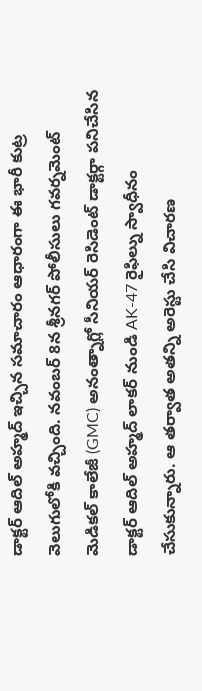డాక్టర్ ఆదిల్ అహ్మద్ ఇచ్చిన సమాచారం ఆధారంగా ఈ భారీ కుట్ర వెలుగులోకి వచ్చింది. నవంబర్ 8న శ్రీనగర్ పోలీసులు గవర్నమెంట్ మెడికల్ కాలేజీ (GMC) అనంత్నాగ్లో సీనియర్ రెసిడెంట్ డాక్టర్గా పనిచేసిన డాక్టర్ ఆదిల్ అహ్మద్ లాకర్ నుండి AK-47 రైఫిల్ను స్వాధీనం చేసుకున్నారు. ఆ తర్వాత అతన్ని అరెస్టు చేసి విచారణ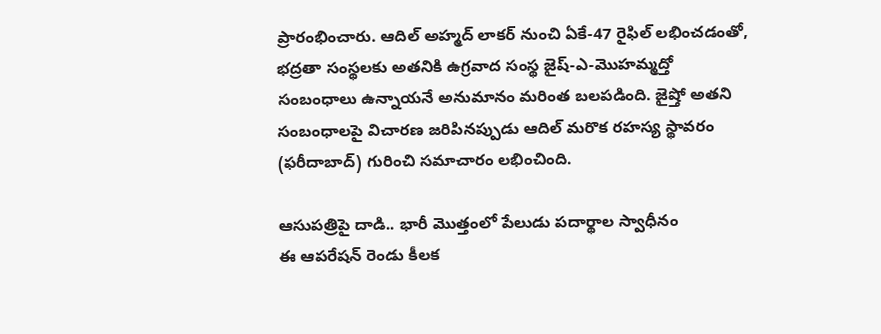ప్రారంభించారు. ఆదిల్ అహ్మద్ లాకర్ నుంచి ఏకే-47 రైఫిల్ లభించడంతో, భద్రతా సంస్థలకు అతనికి ఉగ్రవాద సంస్థ జైష్-ఎ-మొహమ్మద్తో సంబంధాలు ఉన్నాయనే అనుమానం మరింత బలపడింది. జైష్తో అతని సంబంధాలపై విచారణ జరిపినప్పుడు ఆదిల్ మరొక రహస్య స్థావరం (ఫరీదాబాద్) గురించి సమాచారం లభించింది.

ఆసుపత్రిపై దాడి.. భారీ మొత్తంలో పేలుడు పదార్థాల స్వాధీనం
ఈ ఆపరేషన్ రెండు కీలక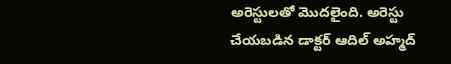అరెస్టులతో మొదలైంది. అరెస్టు చేయబడిన డాక్టర్ ఆదిల్ అహ్మద్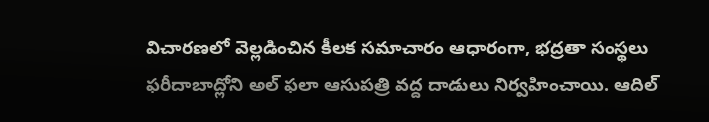విచారణలో వెల్లడించిన కీలక సమాచారం ఆధారంగా, భద్రతా సంస్థలు ఫరీదాబాద్లోని అల్ ఫలా ఆసుపత్రి వద్ద దాడులు నిర్వహించాయి. ఆదిల్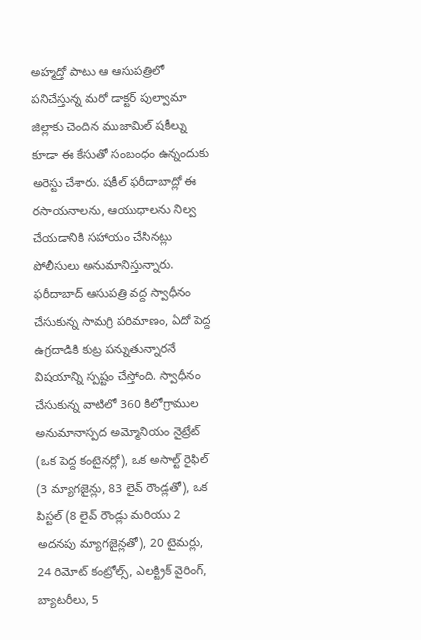అహ్మద్తో పాటు ఆ ఆసుపత్రిలో పనిచేస్తున్న మరో డాక్టర్ పుల్వామా జిల్లాకు చెందిన ముజామిల్ షకీల్ను కూడా ఈ కేసుతో సంబంధం ఉన్నందుకు అరెస్టు చేశారు. షకీల్ ఫరీదాబాద్లో ఈ రసాయనాలను, ఆయుధాలను నిల్వ చేయడానికి సహాయం చేసినట్లు పోలీసులు అనుమానిస్తున్నారు. ఫరీదాబాద్ ఆసుపత్రి వద్ద స్వాధీనం చేసుకున్న సామగ్రి పరిమాణం, ఏదో పెద్ద ఉగ్రదాడికి కుట్ర పన్నుతున్నారనే విషయాన్ని స్పష్టం చేస్తోంది. స్వాధీనం చేసుకున్న వాటిలో 360 కిలోగ్రాముల అనుమానాస్పద అమ్మోనియం నైట్రేట్ (ఒక పెద్ద కంటైనర్లో), ఒక అసాల్ట్ రైఫిల్ (3 మ్యాగజైన్లు, 83 లైవ్ రౌండ్లతో), ఒక పిస్టల్ (8 లైవ్ రౌండ్లు మరియు 2 అదనపు మ్యాగజైన్లతో), 20 టైమర్లు, 24 రిమోట్ కంట్రోల్స్, ఎలక్ట్రిక్ వైరింగ్, బ్యాటరీలు, 5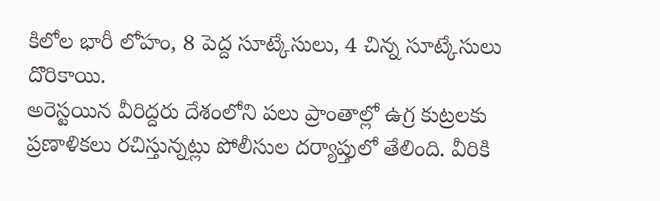కిలోల భారీ లోహం, 8 పెద్ద సూట్కేసులు, 4 చిన్న సూట్కేసులు దొరికాయి.
అరెస్టయిన వీరిద్దరు దేశంలోని పలు ప్రాంతాల్లో ఉగ్ర కుట్రలకు ప్రణాళికలు రచిస్తున్నట్లు పోలీసుల దర్యాప్తులో తేలింది. వీరికి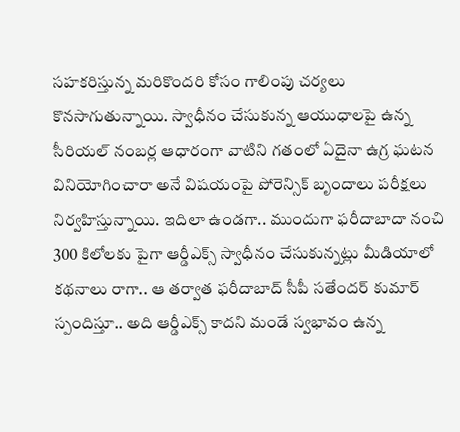సహకరిస్తున్న మరికొందరి కోసం గాలింపు చర్యలు కొనసాగుతున్నాయి. స్వాధీనం చేసుకున్న ఆయుధాలపై ఉన్న సీరియల్ నంబర్ల ఆధారంగా వాటిని గతంలో ఏదైనా ఉగ్ర ఘటన వినియోగించారా అనే విషయంపై పోరెన్సిక్ బృందాలు పరీక్షలు నిర్వహిస్తున్నాయి. ఇదిలా ఉండగా.. ముందుగా ఫరీదాబాదా నంచి 300 కిలోలకు పైగా ఆర్డీఎక్స్ స్వాధీనం చేసుకున్నట్లు మీడియాలో కథనాలు రాగా.. ఆ తర్వాత ఫరీదాబాద్ సీపీ సతేందర్ కుమార్ స్పందిస్తూ.. అది ఆర్డీఎక్స్ కాదని మండే స్వభావం ఉన్న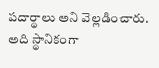పదార్థాలు అని వెల్లడించారు. అది స్థానికంగా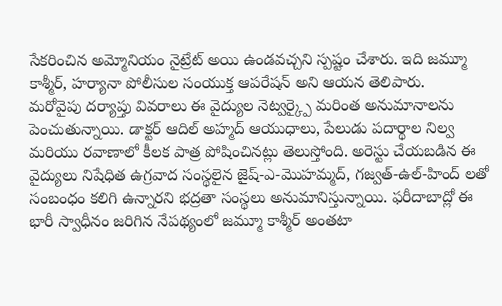సేకరించిన అమ్మోనియం నైట్రేట్ అయి ఉండవచ్చని స్పష్టం చేశారు. ఇది జమ్మూ కాశ్మీర్, హర్యానా పోలీసుల సంయుక్త ఆపరేషన్ అని ఆయన తెలిపారు.
మరోవైపు దర్యాప్తు వివరాలు ఈ వైద్యుల నెట్వర్క్పై మరింత అనుమానాలను పెంచుతున్నాయి. డాక్టర్ ఆదిల్ అహ్మద్ ఆయుధాలు, పేలుడు పదార్థాల నిల్వ మరియు రవాణాలో కీలక పాత్ర పోషించినట్లు తెలుస్తోంది. అరెస్టు చేయబడిన ఈ వైద్యులు నిషేధిత ఉగ్రవాద సంస్థలైన జైష్-ఎ-మొహమ్మద్, గజ్వత్-ఉల్-హింద్ లతో సంబంధం కలిగి ఉన్నారని భద్రతా సంస్థలు అనుమానిస్తున్నాయి. ఫరీదాబాద్లో ఈ భారీ స్వాధీనం జరిగిన నేపథ్యంలో జమ్మూ కాశ్మీర్ అంతటా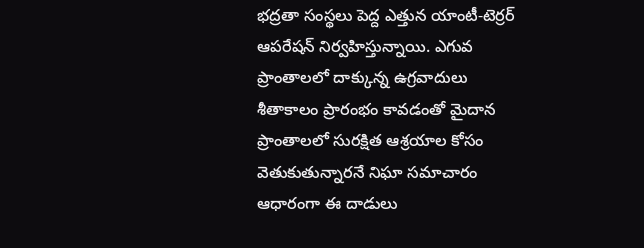భద్రతా సంస్థలు పెద్ద ఎత్తున యాంటీ-టెర్రర్ ఆపరేషన్ నిర్వహిస్తున్నాయి. ఎగువ ప్రాంతాలలో దాక్కున్న ఉగ్రవాదులు శీతాకాలం ప్రారంభం కావడంతో మైదాన ప్రాంతాలలో సురక్షిత ఆశ్రయాల కోసం వెతుకుతున్నారనే నిఘా సమాచారం ఆధారంగా ఈ దాడులు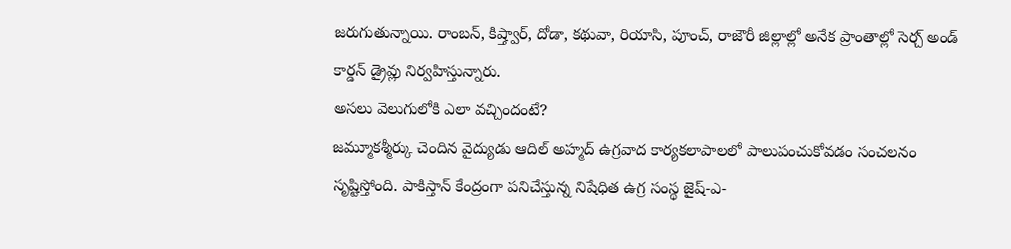జరుగుతున్నాయి. రాంబన్, కిష్త్వార్, దోడా, కథువా, రియాసి, పూంచ్, రాజౌరీ జిల్లాల్లో అనేక ప్రాంతాల్లో సెర్చ్ అండ్ కార్డన్ డ్రైవ్లు నిర్వహిస్తున్నారు.
అసలు వెలుగులోకి ఎలా వచ్చిందంటే?
జమ్మూకశ్మీర్కు చెందిన వైద్యుడు ఆదిల్ అహ్మద్ ఉగ్రవాద కార్యకలాపాలలో పాలుపంచుకోవడం సంచలనం సృష్టిస్తోంది. పాకిస్తాన్ కేంద్రంగా పనిచేస్తున్న నిషేధిత ఉగ్ర సంస్థ జైష్-ఎ-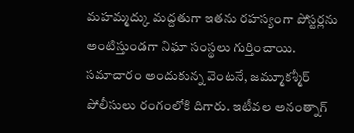మహమ్మద్కు మద్దతుగా ఇతను రహస్యంగా పోస్టర్లను అంటిస్తుండగా నిఘా సంస్థలు గుర్తించాయి. సమాచారం అందుకున్న వెంటనే, జమ్మూకశ్మీర్ పోలీసులు రంగంలోకి దిగారు. ఇటీవల అనంత్నాగ్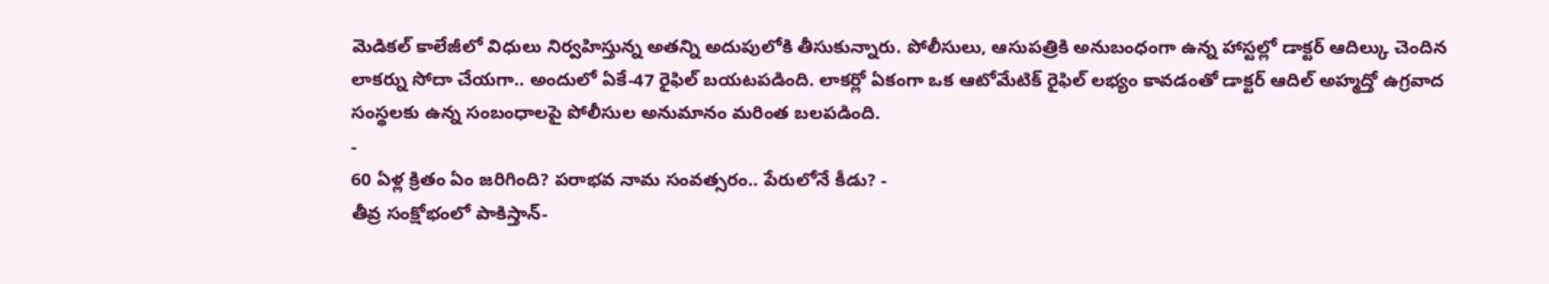మెడికల్ కాలేజీలో విధులు నిర్వహిస్తున్న అతన్ని అదుపులోకి తీసుకున్నారు. పోలీసులు, ఆసుపత్రికి అనుబంధంగా ఉన్న హాస్టల్లో డాక్టర్ ఆదిల్కు చెందిన లాకర్ను సోదా చేయగా.. అందులో ఏకే-47 రైఫిల్ బయటపడింది. లాకర్లో ఏకంగా ఒక ఆటోమేటిక్ రైఫిల్ లభ్యం కావడంతో డాక్టర్ ఆదిల్ అహ్మద్తో ఉగ్రవాద సంస్థలకు ఉన్న సంబంధాలపై పోలీసుల అనుమానం మరింత బలపడింది.
-
60 ఏళ్ల క్రితం ఏం జరిగింది? పరాభవ నామ సంవత్సరం.. పేరులోనే కీడు? -
తీవ్ర సంక్షోభంలో పాకిస్తాన్-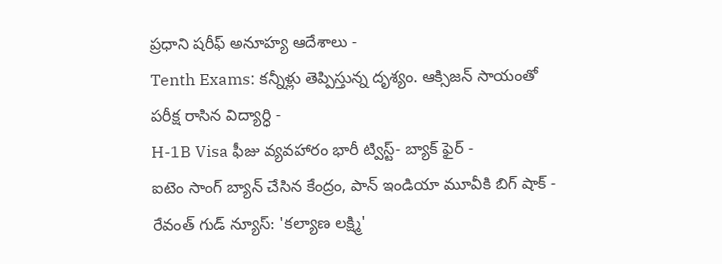ప్రధాని షరీఫ్ అనూహ్య ఆదేశాలు -
Tenth Exams: కన్నీళ్లు తెప్పిస్తున్న దృశ్యం. ఆక్సిజన్ సాయంతో పరీక్ష రాసిన విద్యార్ధి -
H-1B Visa ఫీజు వ్యవహారం భారీ ట్విస్ట్- బ్యాక్ ఫైర్ -
ఐటెం సాంగ్ బ్యాన్ చేసిన కేంద్రం, పాన్ ఇండియా మూవీకి బిగ్ షాక్ -
రేవంత్ గుడ్ న్యూస్: 'కల్యాణ లక్ష్మి'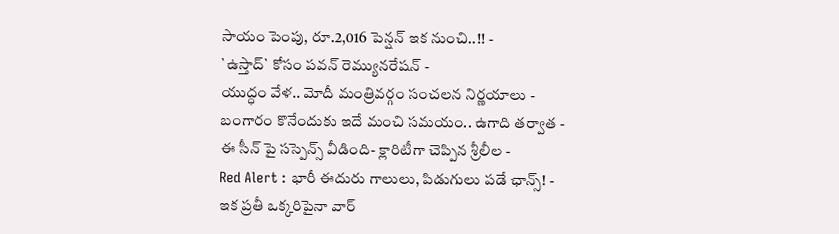సాయం పెంపు, రూ.2,016 పెన్షన్ ఇక నుంచి..!! -
`ఉస్తాద్` కోసం పవన్ రెమ్యునరేషన్ -
యుద్ధం వేళ.. మోదీ మంత్రివర్గం సంచలన నిర్ణయాలు -
బంగారం కొనేందుకు ఇదే మంచి సమయం.. ఉగాది తర్వాత -
ఈ సీన్ పై సస్పెన్స్ వీడింది- క్లారిటీగా చెప్పిన శ్రీలీల -
Red Alert : భారీ ఈదురు గాలులు, పిడుగులు పడే ఛాన్స్! -
ఇక ప్రతీ ఒక్కరిపైనా వార్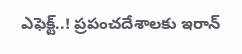ఎఫెక్ట్..! ప్రపంచదేశాలకు ఇరాన్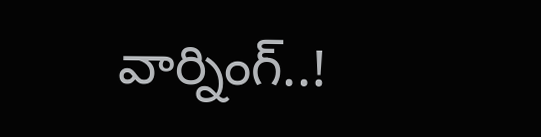వార్నింగ్..!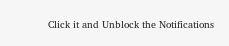Click it and Unblock the Notifications